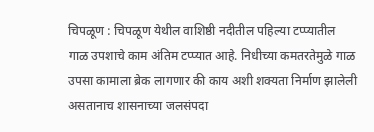चिपळूण : चिपळूण येथील वाशिष्ठी नदीतील पहिल्या टप्प्यातील गाळ उपशाचे काम अंतिम टप्प्यात आहे. निधीच्या कमतरतेमुळे गाळ उपसा कामाला ब्रेक लागणार की काय अशी शक्यता निर्माण झालेली असतानाच शासनाच्या जलसंपदा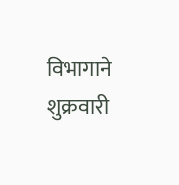विभागाने शुक्रवारी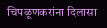चिपळूणकरांना दिलासा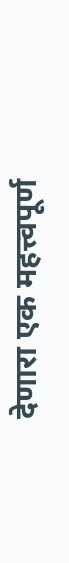देणारा एक महत्त्वपूर्ण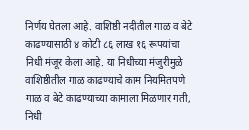निर्णय घेतला आहे. वाशिष्ठी नदीतील गाळ व बेटे काढण्यासाठी ४ कोटी ८६ लाख १६ रूपयांचा निधी मंजूर केला आहे. या निधीच्या मंजुरीमुळे वाशिष्ठीतील गाळ काढण्याचे काम नियमितपणे
गाळ व बेटे काढण्याच्या कामाला मिळणार गती, निधी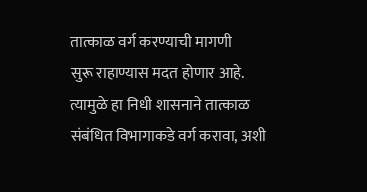तात्काळ वर्ग करण्याची मागणी
सुरू राहाण्यास मदत होणार आहे. त्यामुळे हा निधी शासनाने तात्काळ संबंधित विभागाकडे वर्ग करावा, अशी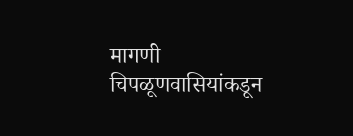मागणी चिपळूणवासियांकडून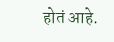होतं आहे.